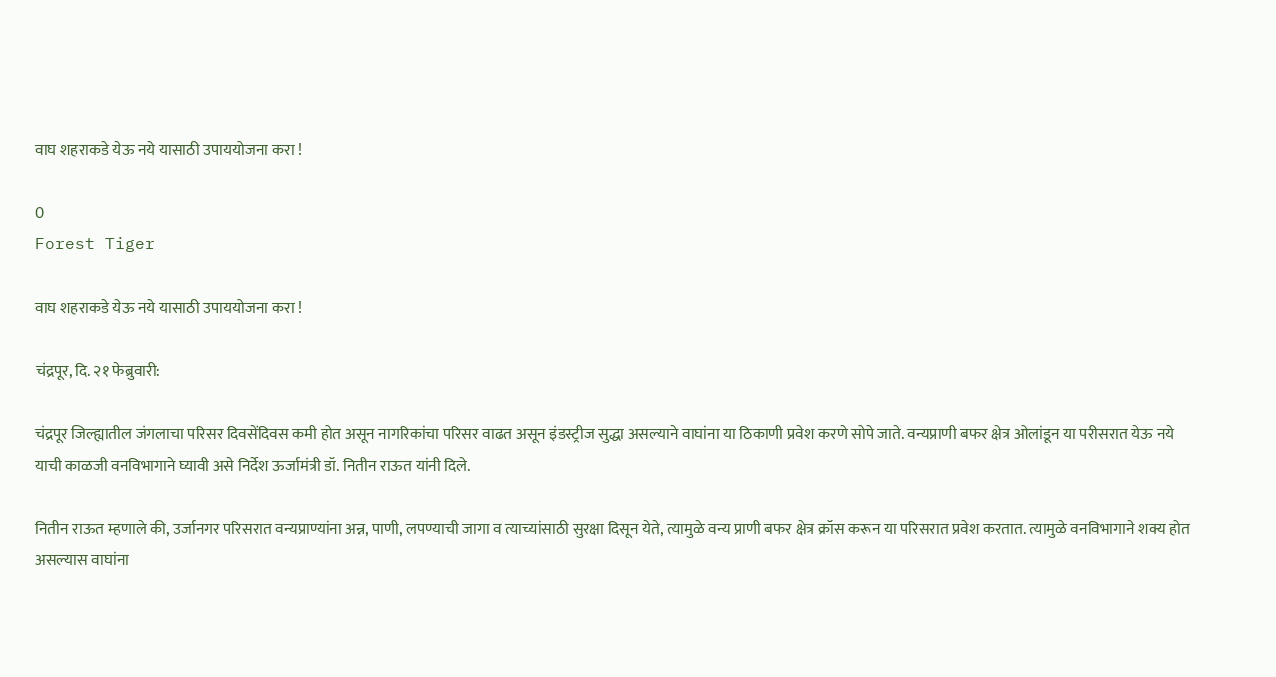वाघ शहराकडे येऊ नये यासाठी उपाययोजना करा !

0
Forest Tiger

वाघ शहराकडे येऊ नये यासाठी उपाययोजना करा !

चंद्रपूर, दि. २१ फेब्रुवारी:

चंद्रपूर जिल्ह्यातील जंगलाचा परिसर दिवसेंदिवस कमी होत असून नागरिकांचा परिसर वाढत असून इंडस्ट्रीज सुद्धा असल्याने वाघांना या ठिकाणी प्रवेश करणे सोपे जाते. वन्यप्राणी बफर क्षेत्र ओलांडून या परीसरात येऊ नये याची काळजी वनविभागाने घ्यावी असे निर्देश ऊर्जामंत्री डॉ. नितीन राऊत यांनी दिले.

नितीन राऊत म्हणाले की, उर्जानगर परिसरात वन्यप्राण्यांना अन्न, पाणी, लपण्याची जागा व त्याच्यांसाठी सुरक्षा दिसून येते, त्यामुळे वन्य प्राणी बफर क्षेत्र क्रॉस करून या परिसरात प्रवेश करतात. त्यामुळे वनविभागाने शक्य होत असल्यास वाघांना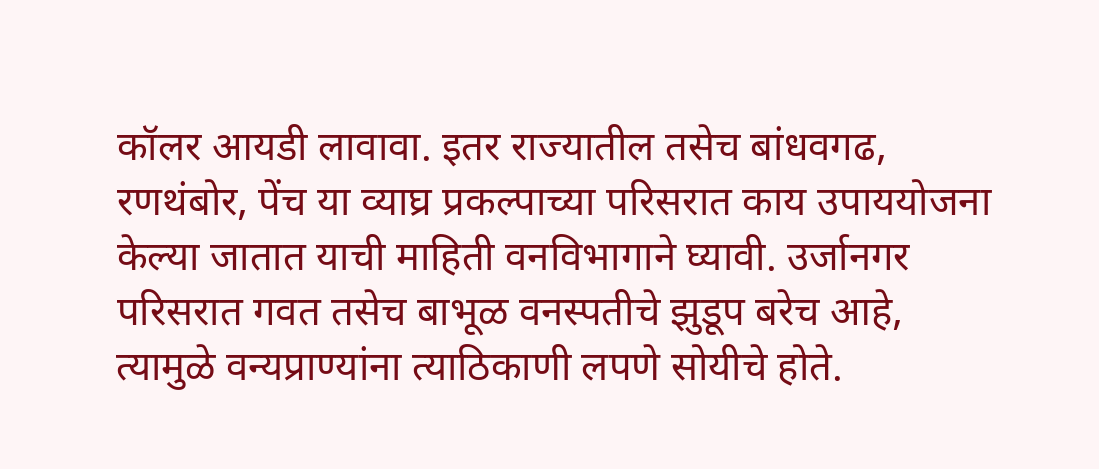कॉलर आयडी लावावा. इतर राज्यातील तसेच बांधवगढ, रणथंबोर, पेंच या व्याघ्र प्रकल्पाच्या परिसरात काय उपाययोजना केल्या जातात याची माहिती वनविभागाने घ्यावी. उर्जानगर परिसरात गवत तसेच बाभूळ वनस्पतीचे झुडूप बरेच आहे, त्यामुळे वन्यप्राण्यांना त्याठिकाणी लपणे सोयीचे होते.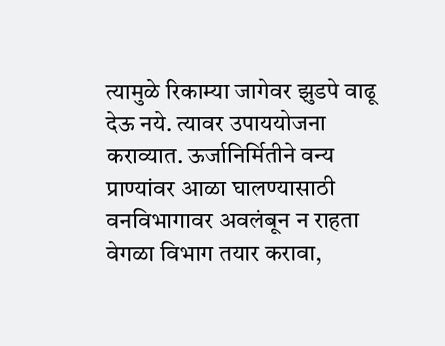त्यामुळे रिकाम्या जागेवर झुडपे वाढू देऊ नये. त्यावर उपाययोजना कराव्यात. ऊर्जानिर्मितीने वन्य प्राण्यांवर आळा घालण्यासाठी वनविभागावर अवलंबून न राहता वेगळा विभाग तयार करावा,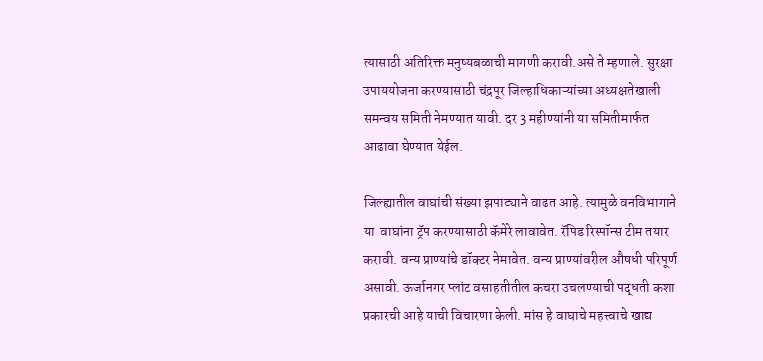त्यासाठी अतिरिक्त मनुष्यबळाची मागणी करावी.असे ते म्हणाले. सुरक्षा उपाययोजना करण्यासाठी चंद्रपूर जिल्हाधिकाऱ्यांच्या अध्यक्षतेखाली समन्वय समिती नेमण्यात यावी. दर 3 महीण्यांनी या समितीमार्फत आढावा घेण्यात येईल.

जिल्ह्यातील वाघांची संख्या झपाट्याने वाढत आहे. त्यामुळे वनविभागाने या  वाघांना ट्रॅप करण्यासाठी कॅमेरे लावावेत. रॅपिड रिस्पॉन्स टीम तयार करावी. वन्य प्राण्यांचे डॉक्टर नेमावेत. वन्य प्राण्यांवरील औषधी परिपूर्ण असावी. ऊर्जानगर प्लांट वसाहतीतील कचरा उचलण्याची पद्धती कशा प्रकारची आहे याची विचारणा केली. मांस हे वाघाचे महत्त्वाचे खाद्य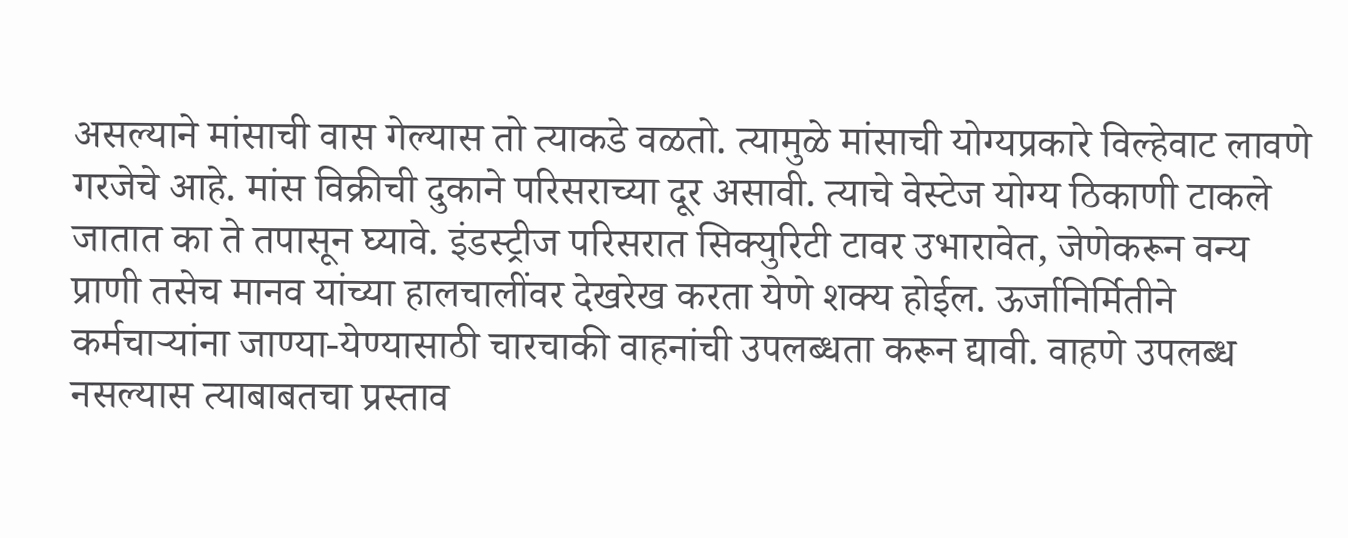असल्याने मांसाची वास गेल्यास तो त्याकडे वळतो. त्यामुळे मांसाची योग्यप्रकारे विल्हेवाट लावणे गरजेचे आहे. मांस विक्रीची दुकाने परिसराच्या दूर असावी. त्याचे वेस्टेज योग्य ठिकाणी टाकले जातात का ते तपासून घ्यावे. इंडस्ट्रीज परिसरात सिक्युरिटी टावर उभारावेत, जेणेकरून वन्य प्राणी तसेच मानव यांच्या हालचालींवर देखरेख करता येणे शक्य होईल. ऊर्जानिर्मितीने कर्मचाऱ्यांना जाण्या-येण्यासाठी चारचाकी वाहनांची उपलब्धता करून द्यावी. वाहणे उपलब्ध नसल्यास त्याबाबतचा प्रस्ताव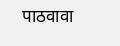पाठवावा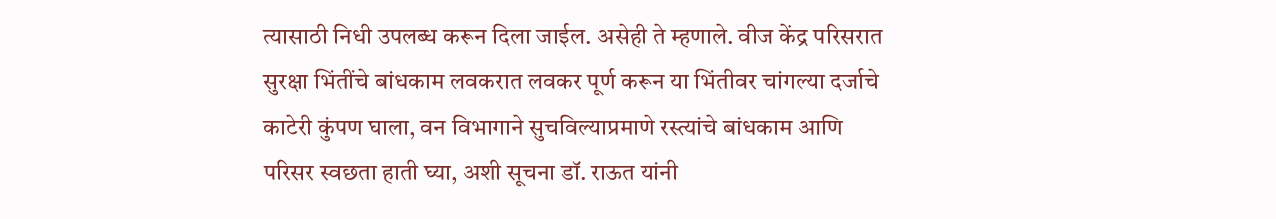त्यासाठी निधी उपलब्ध करून दिला जाईल. असेही ते म्हणाले. वीज केंद्र परिसरात सुरक्षा भिंतींचे बांधकाम लवकरात लवकर पूर्ण करून या भिंतीवर चांगल्या दर्जाचे काटेरी कुंपण घाला, वन विभागाने सुचविल्याप्रमाणे रस्त्यांचे बांधकाम आणि परिसर स्वछता हाती घ्या, अशी सूचना डॉ. राऊत यांनी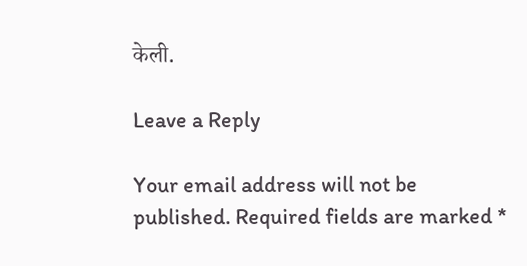केली.

Leave a Reply

Your email address will not be published. Required fields are marked *